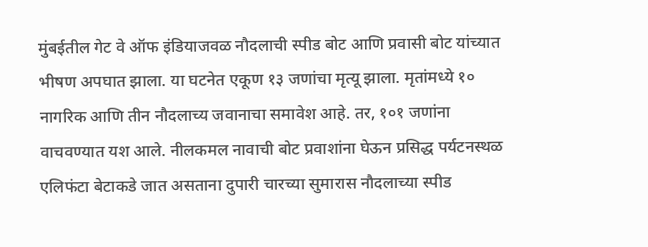मुंबईतील गेट वे ऑफ इंडियाजवळ नौदलाची स्पीड बोट आणि प्रवासी बोट यांच्यात भीषण अपघात झाला. या घटनेत एकूण १३ जणांचा मृत्यू झाला. मृतांमध्ये १० नागरिक आणि तीन नौदलाच्य जवानाचा समावेश आहे. तर, १०१ जणांना वाचवण्यात यश आले. नीलकमल नावाची बोट प्रवाशांना घेऊन प्रसिद्ध पर्यटनस्थळ एलिफंटा बेटाकडे जात असताना दुपारी चारच्या सुमारास नौदलाच्या स्पीड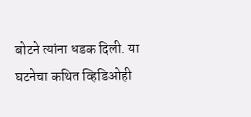बोटने त्यांना धडक दिली. या घटनेचा कथित व्हिडिओही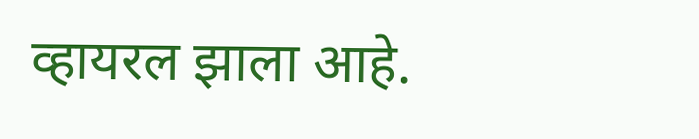व्हायरल झाला आहे.